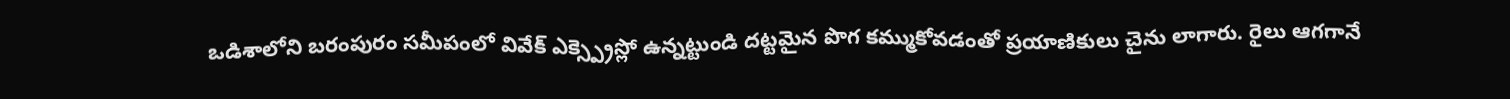ఒడిశాలోని బరంపురం సమీపంలో వివేక్ ఎక్స్ప్రెస్లో ఉన్నట్టుండి దట్టమైన పొగ కమ్ముకోవడంతో ప్రయాణికులు చైను లాగారు. రైలు ఆగగానే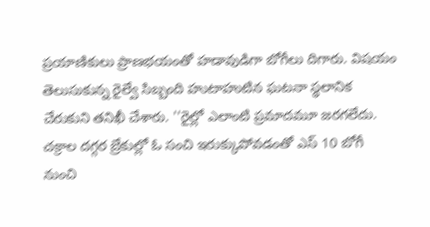ప్రయాణికులు ప్రాణభయంతో హడావుడిగా బోగీలు దిగారు. విషయం తెలుసుకున్న రైల్వే సిబ్బంది హుటాహుటిన ఘటనా స్థలానిక చేరుకుని తనిఖీ చేశారు. ''రైల్లో ఎలాంటి ప్రమాదమూ జరగలేదు. చక్రాల దగ్గర బ్రేకుల్లో ఓ సంచి ఇరుక్కుపోవడంతో ఎస్ 10 బోగీ నుంచి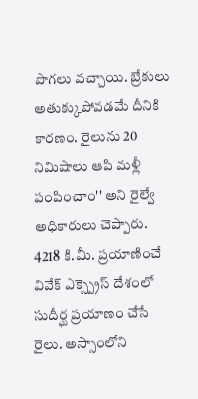పొగలు వచ్చాయి. బ్రేకులు అతుక్కుపోవడమే దీనికి కారణం. రైలును 20 నిమిషాలు ఆపి మళ్లీ పంపించాం'' అని రైల్వే అధికారులు చెప్పారు. 4218 కి.మీ. ప్రయాణించే వివేక్ ఎక్స్ప్రెస్ దేశంలో సుదీర్ఘ ప్రయాణం చేసే రైలు. అస్సాంలోని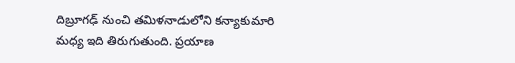దిబ్రూగఢ్ నుంచి తమిళనాడులోని కన్యాకుమారి మధ్య ఇది తిరుగుతుంది. ప్రయాణ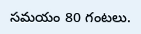సమయం 80 గంటలు.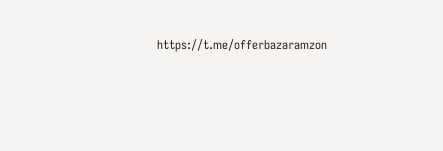https://t.me/offerbazaramzon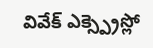వివేక్ ఎక్స్ప్రెస్లో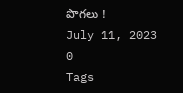పొగలు !
July 11, 2023
0
Tags